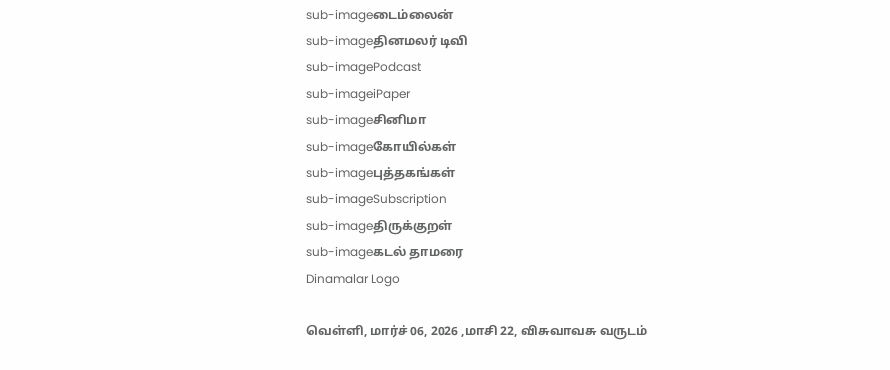sub-imageடைம்லைன்
sub-imageதினமலர் டிவி
sub-imagePodcast
sub-imageiPaper
sub-imageசினிமா
sub-imageகோயில்கள்
sub-imageபுத்தகங்கள்
sub-imageSubscription
sub-imageதிருக்குறள்
sub-imageகடல் தாமரை
Dinamalar Logo

வெள்ளி, மார்ச் 06, 2026 ,மாசி 22, விசுவாவசு வருடம்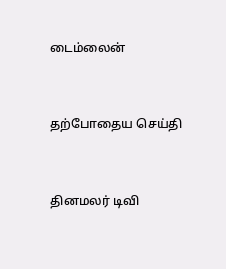டைம்லைன்


தற்போதைய செய்தி


தினமலர் டிவி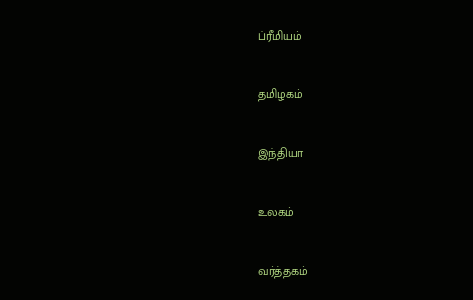ப்ரீமியம்


தமிழகம்


இந்தியா


உலகம்


வர்த்தகம்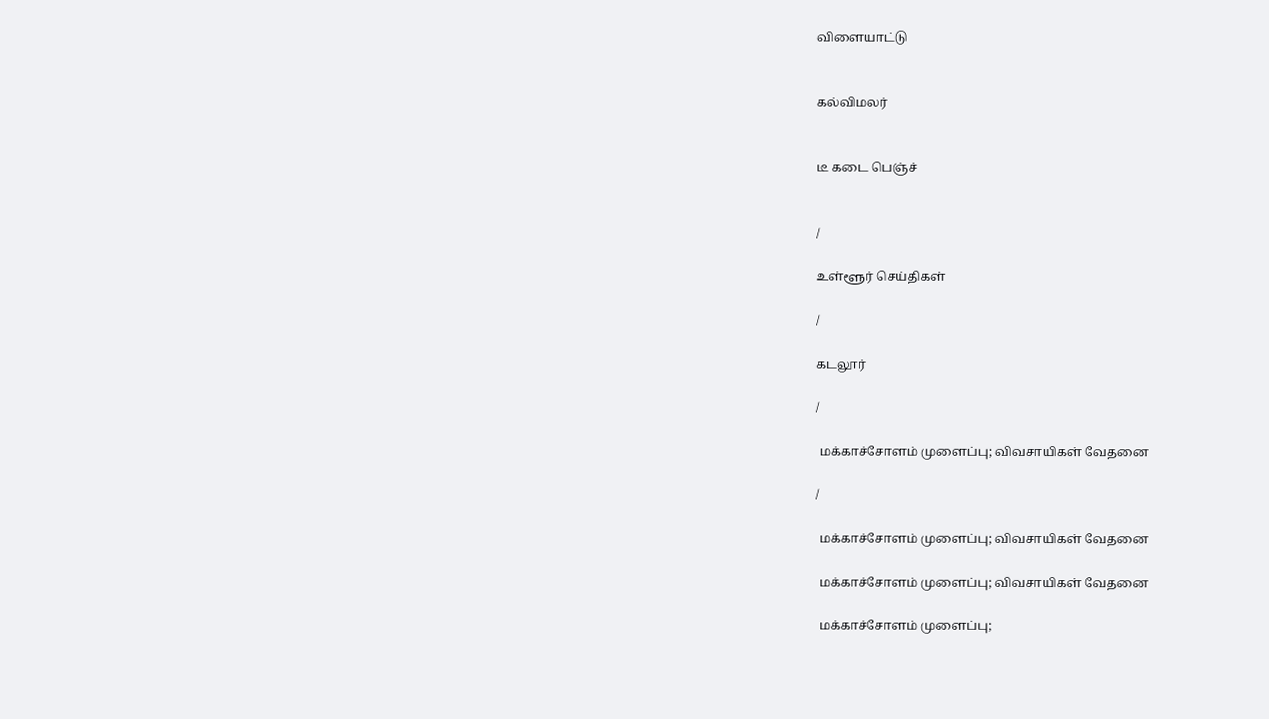விளையாட்டு


கல்விமலர்


டீ கடை பெஞ்ச்


/

உள்ளூர் செய்திகள்

/

கடலூர்

/

 மக்காச்சோளம் முளைப்பு; விவசாயிகள் வேதனை

/

 மக்காச்சோளம் முளைப்பு; விவசாயிகள் வேதனை

 மக்காச்சோளம் முளைப்பு; விவசாயிகள் வேதனை

 மக்காச்சோளம் முளைப்பு;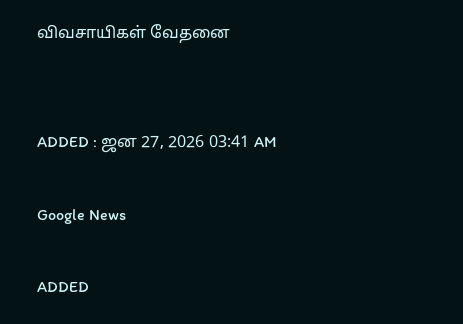விவசாயிகள் வேதனை


ADDED : ஜன 27, 2026 03:41 AM

Google News

ADDED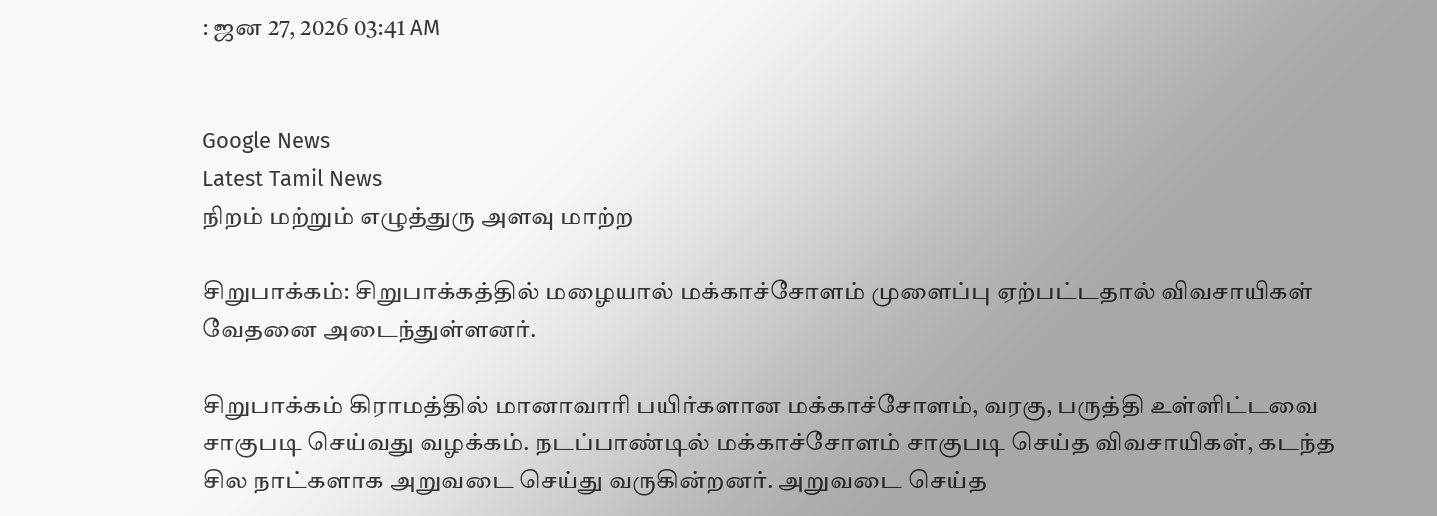: ஜன 27, 2026 03:41 AM


Google News
Latest Tamil News
நிறம் மற்றும் எழுத்துரு அளவு மாற்ற

சிறுபாக்கம்: சிறுபாக்கத்தில் மழையால் மக்காச்சோளம் முளைப்பு ஏற்பட்டதால் விவசாயிகள் வேதனை அடைந்துள்ளனர்.

சிறுபாக்கம் கிராமத்தில் மானாவாரி பயிர்களான மக்காச்சோளம், வரகு, பருத்தி உள்ளிட்டவை சாகுபடி செய்வது வழக்கம். நடப்பாண்டில் மக்காச்சோளம் சாகுபடி செய்த விவசாயிகள், கடந்த சில நாட்களாக அறுவடை செய்து வருகின்றனர். அறுவடை செய்த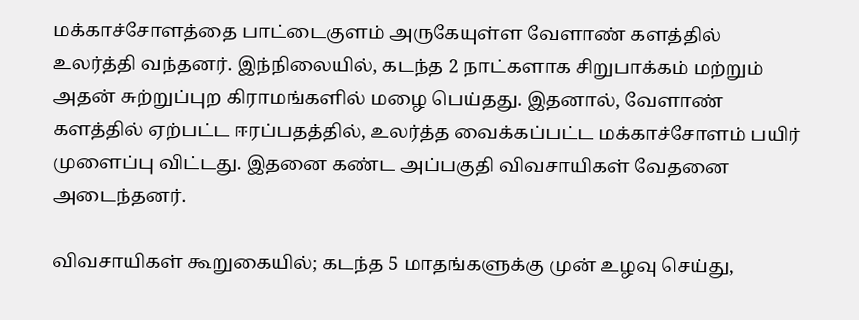மக்காச்சோளத்தை பாட்டைகுளம் அருகேயுள்ள வேளாண் களத்தில் உலர்த்தி வந்தனர். இந்நிலையில், கடந்த 2 நாட்களாக சிறுபாக்கம் மற்றும் அதன் சுற்றுப்புற கிராமங்களில் மழை பெய்தது. இதனால், வேளாண் களத்தில் ஏற்பட்ட ஈரப்பதத்தில், உலர்த்த வைக்கப்பட்ட மக்காச்சோளம் பயிர் முளைப்பு விட்டது. இதனை கண்ட அப்பகுதி விவசாயிகள் வேதனை அடைந்தனர்.

விவசாயிகள் கூறுகையில்; கடந்த 5 மாதங்களுக்கு முன் உழவு செய்து,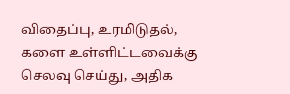விதைப்பு, உரமிடுதல், களை உள்ளிட்டவைக்கு செலவு செய்து, அதிக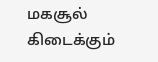மகசூல் கிடைக்கும்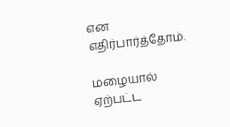என எதிர்பார்த்தோம்.

மழையால் ஏற்பட்ட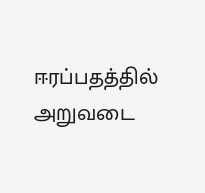ஈரப்பதத்தில் அறுவடை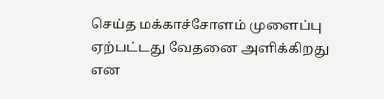செய்த மக்காச்சோளம் முளைப்பு ஏற்பட்டது வேதனை அளிக்கிறது என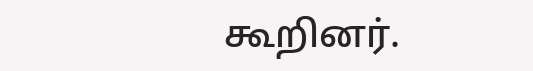கூறினர்.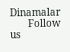Dinamalar
      Follow us